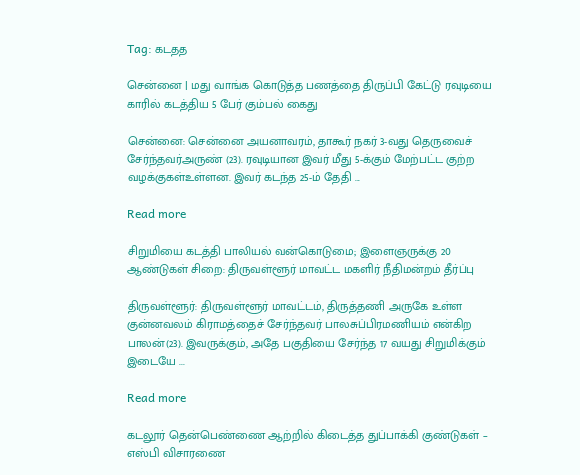Tag: கடதத

சென்னை | மது வாங்க கொடுத்த பணத்தை திருப்பி கேட்டு ரவுடியை காரில் கடத்திய 5 பேர் கும்பல் கைது

சென்னை: சென்னை அயனாவரம், தாகூர் நகர் 3-வது தெருவைச் சேர்ந்தவர்அருண் (23). ரவுடியான இவர் மீது 5-க்கும் மேற்பட்ட குற்ற வழக்குகள்உள்ளன. இவர் கடந்த 25-ம் தேதி ...

Read more

சிறுமியை கடத்தி பாலியல் வன்கொடுமை; இளைஞருக்கு 20 ஆண்டுகள் சிறை: திருவள்ளூர் மாவட்ட மகளிர் நீதிமன்றம் தீர்ப்பு

திருவள்ளூர்: திருவள்ளூர் மாவட்டம், திருத்தணி அருகே உள்ள குன்னவலம் கிராமத்தைச் சேர்ந்தவர் பாலசுப்பிரமணியம் என்கிற பாலன்(23). இவருக்கும், அதே பகுதியை சேர்ந்த 17 வயது சிறுமிக்கும் இடையே ...

Read more

கடலூர் தென்பெண்ணை ஆற்றில் கிடைத்த துப்பாக்கி குண்டுகள் – எஸ்பி விசாரணை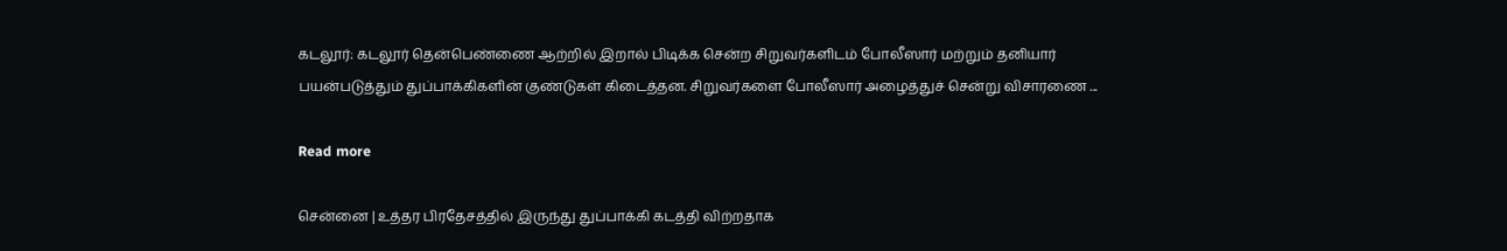கடலூர்: கடலூர் தென்பெண்ணை ஆற்றில் இறால் பிடிக்க சென்ற சிறுவர்களிடம் போலீஸார் மற்றும் தனியார் பயன்படுத்தும் துப்பாக்கிகளின் குண்டுகள் கிடைத்தன. சிறுவர்களை போலீஸார் அழைத்துச் சென்று விசாரணை ...

Read more

சென்னை | உத்தர பிரதேசத்தில் இருந்து துப்பாக்கி கடத்தி விற்றதாக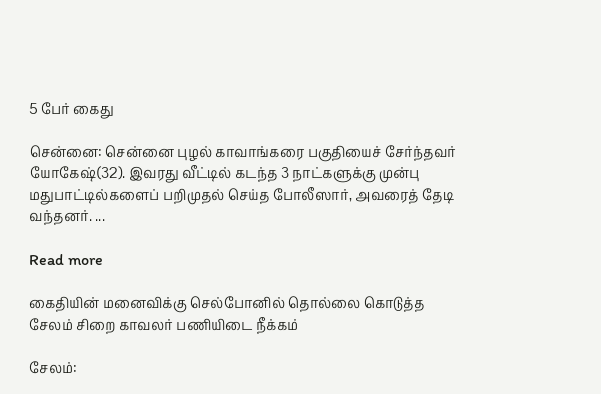5 பேர் கைது

சென்னை: சென்னை புழல் காவாங்கரை பகுதியைச் சேர்ந்தவர் யோகேஷ்(32). இவரது வீட்டில் கடந்த 3 நாட்களுக்கு முன்பு மதுபாட்டில்களைப் பறிமுதல் செய்த போலீஸார், அவரைத் தேடி வந்தனர். ...

Read more

கைதியின் மனைவிக்கு செல்போனில் தொல்லை கொடுத்த சேலம் சிறை காவலர் பணியிடை நீக்கம்

சேலம்: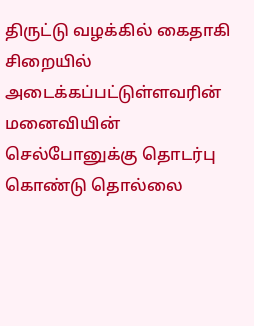திருட்டு வழக்கில் கைதாகி சிறையில் அடைக்கப்பட்டுள்ளவரின் மனைவியின் செல்போனுக்கு தொடர்பு கொண்டு தொல்லை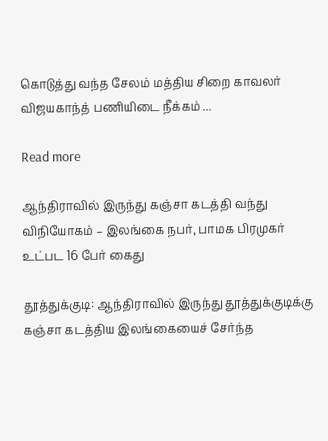கொடுத்து வந்த சேலம் மத்திய சிறை காவலர் விஜயகாந்த் பணியிடை நீக்கம் ...

Read more

ஆந்திராவில் இருந்து கஞ்சா கடத்தி வந்து விநியோகம் – இலங்கை நபர், பாமக பிரமுகர் உட்பட 16 பேர் கைது

தூத்துக்குடி: ஆந்திராவில் இருந்து தூத்துக்குடிக்கு கஞ்சா கடத்திய இலங்கையைச் சேர்ந்த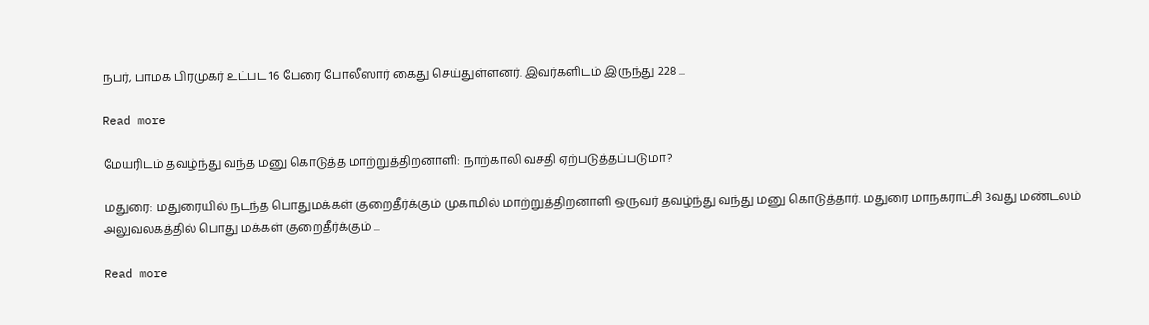நபர், பாமக பிரமுகர் உட்பட 16 பேரை போலீஸார் கைது செய்துள்ளனர். இவர்களிடம் இருந்து 228 ...

Read more

மேயரிடம் தவழ்ந்து வந்த மனு கொடுத்த மாற்றுத்திறனாளி: நாற்காலி வசதி ஏற்படுத்தப்படுமா?

மதுரை: மதுரையில் நடந்த பொதுமக்கள் குறைதீர்க்கும் முகாமில் மாற்றுத்திறனாளி ஒருவர் தவழ்ந்து வந்து மனு கொடுத்தார். மதுரை மாநகராட்சி 3வது மண்டலம் அலுவலகத்தில் பொது மக்கள் குறைதீர்க்கும் ...

Read more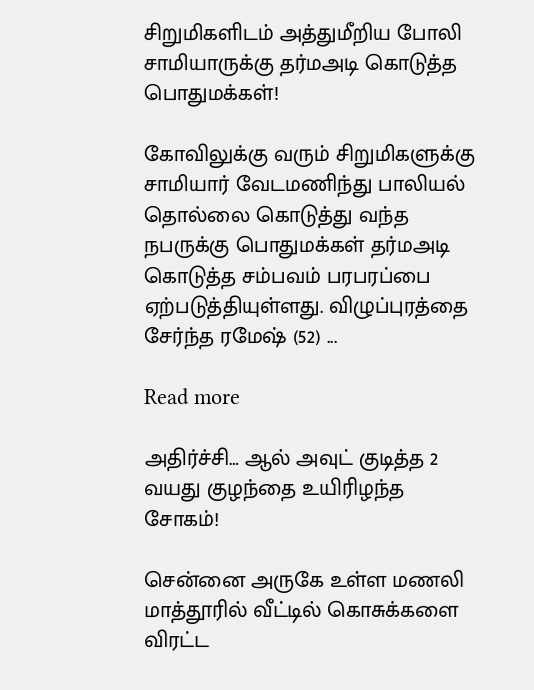சிறுமிகளிடம் அத்துமீறிய போலி சாமியாருக்கு தர்மஅடி கொடுத்த பொதுமக்கள்!

கோவிலுக்கு வரும் சிறுமிகளுக்கு சாமியார் வேடமணிந்து பாலியல் தொல்லை கொடுத்து வந்த நபருக்கு பொதுமக்கள் தர்மஅடி கொடுத்த சம்பவம் பரபரப்பை ஏற்படுத்தியுள்ளது. விழுப்புரத்தை சேர்ந்த ரமேஷ் (52) ...

Read more

அதிர்ச்சி… ஆல் அவுட் குடித்த 2 வயது குழந்தை உயிரிழந்த சோகம்!

சென்னை அருகே உள்ள மணலி மாத்தூரில் வீட்டில் கொசுக்களை விரட்ட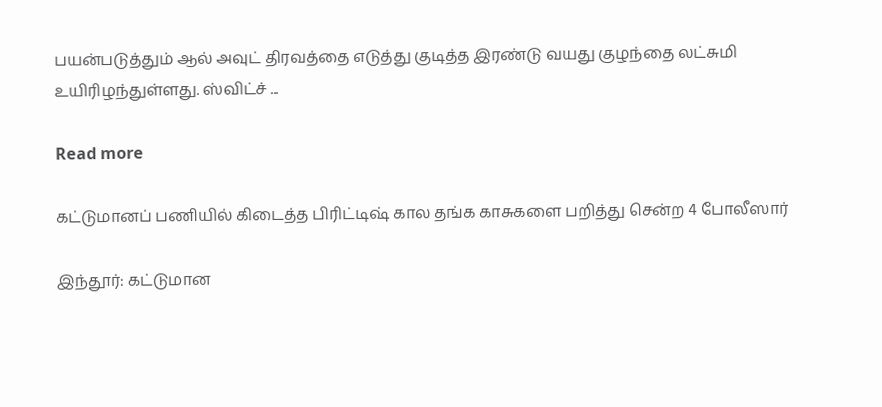பயன்படுத்தும் ஆல் அவுட் திரவத்தை எடுத்து குடித்த இரண்டு வயது குழந்தை லட்சுமி உயிரிழந்துள்ளது. ஸ்விட்ச் ...

Read more

கட்டுமானப் பணியில் கிடைத்த பிரிட்டிஷ் கால தங்க காசுகளை பறித்து சென்ற 4 போலீஸார்

இந்தூர்: கட்டுமான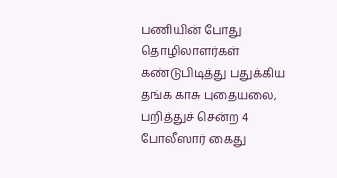பணியின் போது தொழிலாளர்கள் கண்டுபிடித்து பதுக்கிய தங்க காசு புதையலை, பறித்துச் சென்ற 4 போலீஸார் கைது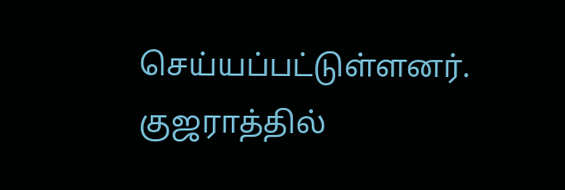செய்யப்பட்டுள்ளனர். குஜராத்தில்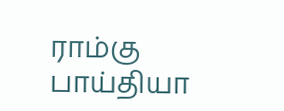ராம்கு பாய்தியா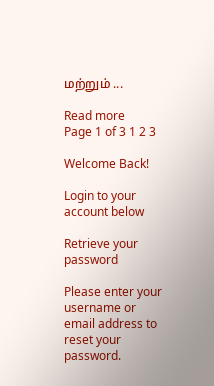மற்றும் ...

Read more
Page 1 of 3 1 2 3

Welcome Back!

Login to your account below

Retrieve your password

Please enter your username or email address to reset your password.